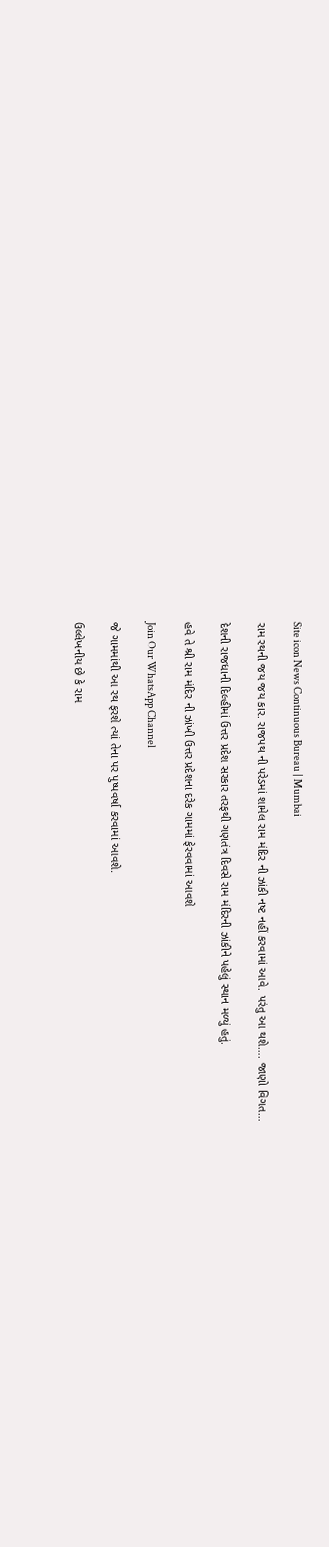Site icon News Continuous Bureau | Mumbai

રામ રથની જય જય કાર. રાજપથ ની પરેડમાં શામેલ રામ મંદિર ની ઝાંકી નષ્ટ નહીં કરવામાં આવે. પરંતુ આ થશે…. જાણો વિગત…

દેશની રાજધાની દિલ્હીમાં ઉત્તર પ્રદેશ સરકાર તરફથી ગણતંત્ર દિવસે રામ મંદિરની ઝાંકીને પહેલું સ્થાન મળ્યું હતું.

હવે તે શ્રી રામ મંદિર ની ઝાંખી ઉત્તર પ્રદેશના દરેક ગામમાં ફેરવવામાં આવશે

Join Our WhatsApp Channel

જે ગામમાંથી આ રથ ફરશે ત્યાં તેના પર પુષ્પવર્ષા કરવામાં આવશે.

ઉલ્લેખનીય છે કે રામ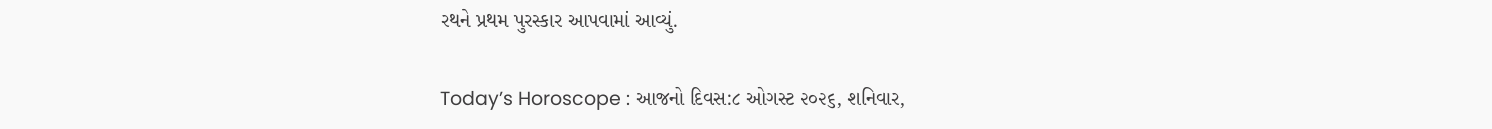રથને પ્રથમ પુરસ્કાર આપવામાં આવ્યું.

Today’s Horoscope : આજનો દિવસ:૮ ઓગસ્ટ ૨૦૨૬, શનિવાર,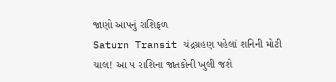જાણો આપનું રાશિફળ
Saturn Transit ચંદ્રગ્રહણ પહેલાં શનિની મોટી ચાલ! આ ૫ રાશિના જાતકોની ખુલી જશે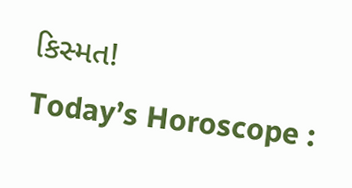કિસ્મત!
Today’s Horoscope :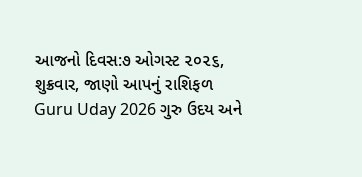આજનો દિવસ:૭ ઓગસ્ટ ૨૦૨૬, શુક્રવાર, જાણો આપનું રાશિફળ
Guru Uday 2026 ગુરુ ઉદય અને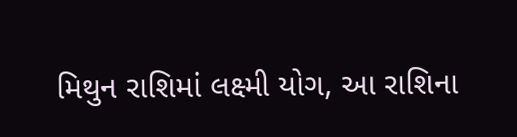મિથુન રાશિમાં લક્ષ્મી યોગ, આ રાશિના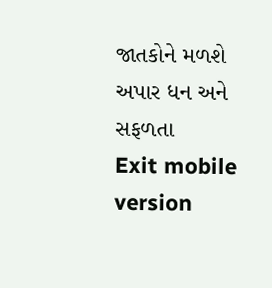જાતકોને મળશે અપાર ધન અને સફળતા
Exit mobile version